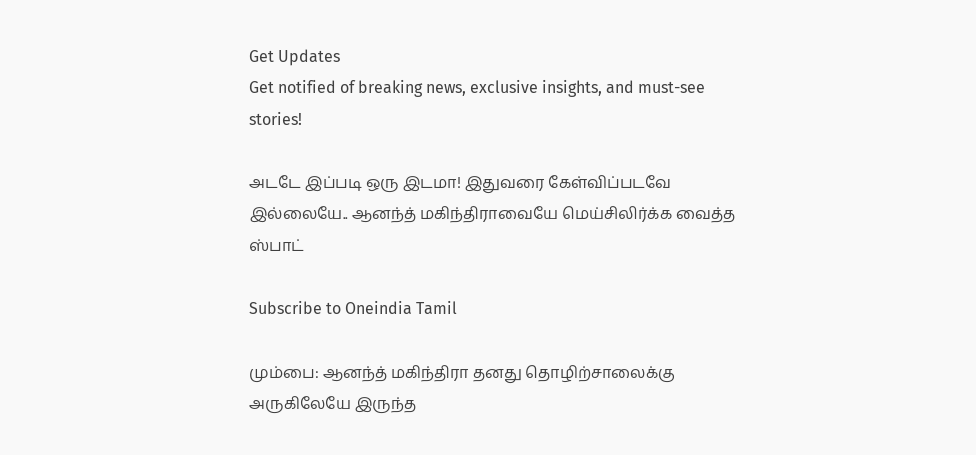Get Updates
Get notified of breaking news, exclusive insights, and must-see stories!

அடடே இப்படி ஒரு இடமா! இதுவரை கேள்விப்படவே இல்லையே.. ஆனந்த் மகிந்திராவையே மெய்சிலிர்க்க வைத்த ஸ்பாட்

Subscribe to Oneindia Tamil

மும்பை: ஆனந்த் மகிந்திரா தனது தொழிற்சாலைக்கு அருகிலேயே இருந்த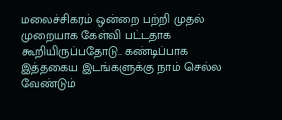மலைச்சிகரம் ஒன்றை பற்றி முதல் முறையாக கேள்வி பட்டதாக கூறியிருப்பதோடு.. கண்டிப்பாக இத்தகைய இடங்களுக்கு நாம் செல்ல வேண்டும்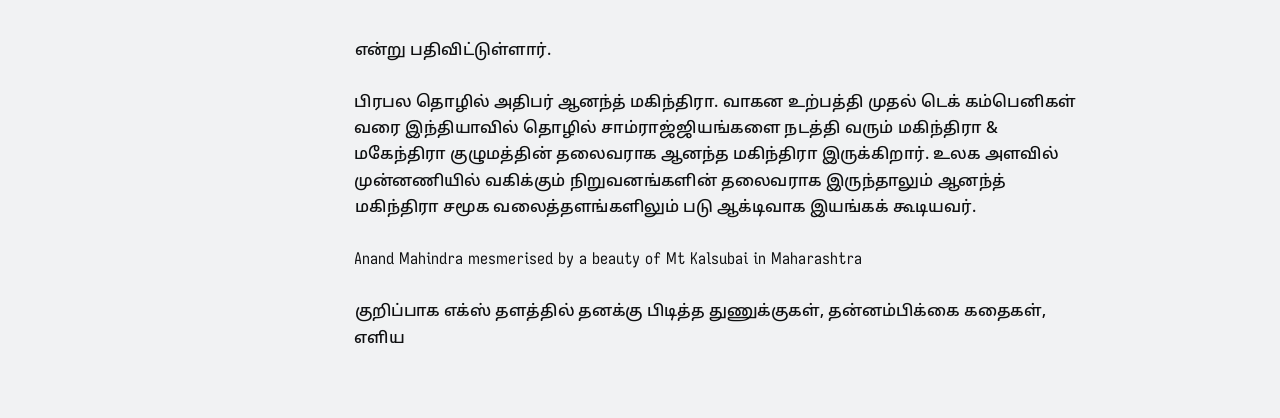என்று பதிவிட்டுள்ளார்.

பிரபல தொழில் அதிபர் ஆனந்த் மகிந்திரா. வாகன உற்பத்தி முதல் டெக் கம்பெனிகள் வரை இந்தியாவில் தொழில் சாம்ராஜ்ஜியங்களை நடத்தி வரும் மகிந்திரா & மகேந்திரா குழுமத்தின் தலைவராக ஆனந்த மகிந்திரா இருக்கிறார். உலக அளவில் முன்னணியில் வகிக்கும் நிறுவனங்களின் தலைவராக இருந்தாலும் ஆனந்த் மகிந்திரா சமூக வலைத்தளங்களிலும் படு ஆக்டிவாக இயங்கக் கூடியவர்.

Anand Mahindra mesmerised by a beauty of Mt Kalsubai in Maharashtra

குறிப்பாக எக்ஸ் தளத்தில் தனக்கு பிடித்த துணுக்குகள், தன்னம்பிக்கை கதைகள், எளிய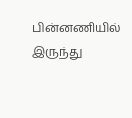பின்னணியில் இருந்து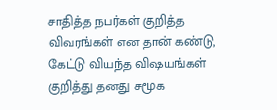சாதித்த நபர்கள் குறித்த விவரங்கள் என தான் கண்டு, கேட்டு வியந்த விஷயங்கள் குறித்து தனது சமூக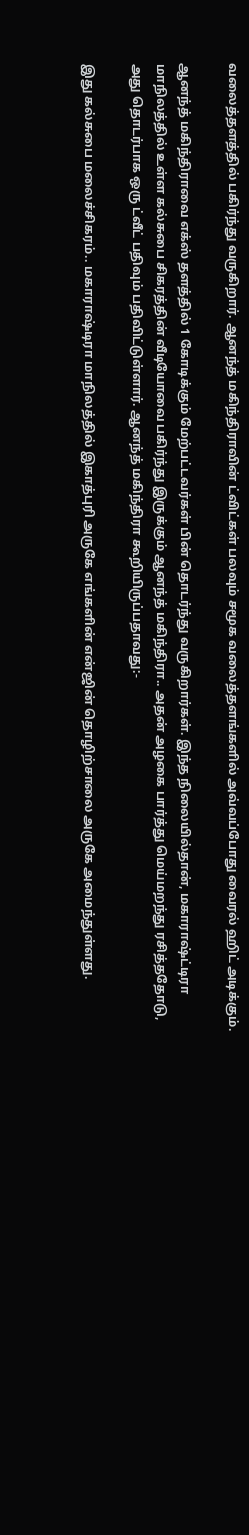வலைத்தளத்தில் பகிர்ந்து வருகிறார். ஆனந்த் மகிந்திராவின் ட்விட்கள் பலவும் சமூக வலைத்தளங்களில் அவ்வப்போது வைரல் ஹிட் அடிக்கும்.

ஆனந்த் மகிந்திராவை எக்ஸ் தளத்தில் 1 கோடிக்கும் மேற்பட்டவர்கள் பின் தொடர்ந்து வருகிறார்கள். இந்த நிலையில்தான், மகாராஷ்ட்டிரா மாநிலத்தில் உள்ள கல்சுபை சிகரத்தின் வீடியோவை பகிர்ந்து இருக்கும் ஆனந்த் மகிந்திரா.. அதன் அழகை பார்த்து மெய்மறந்து ரசித்ததோடு, அது தொடர்பாக ஒரு ட்வீட் பதிவும் பதிவிட்டுள்ளார். ஆனந்த் மகிந்திரா கூறியிருப்பதாவது:-

இது கல்சுபை மலைச்சிகரம்.. மகாராஷ்டிரா மாநிலத்தில் இகாத்புரி அருகே எங்களின் என்ஜின் தொழிற்சாலை அருகே அமைந்துள்ளது.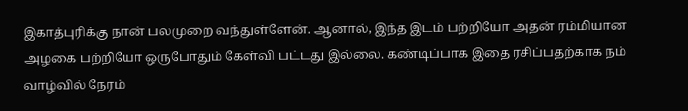இகாத்புரிக்கு நான் பலமுறை வந்துள்ளேன். ஆனால், இந்த இடம் பற்றியோ அதன் ரம்மியான அழகை பற்றியோ ஒருபோதும் கேள்வி பட்டது இல்லை. கண்டிப்பாக இதை ரசிப்பதற்காக நம் வாழ்வில் நேரம்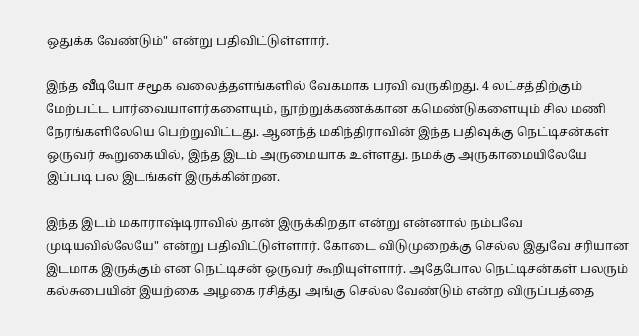ஒதுக்க வேண்டும்" என்று பதிவிட்டுள்ளார்.

இந்த வீடியோ சமூக வலைத்தளங்களில் வேகமாக பரவி வருகிறது. 4 லட்சத்திற்கும் மேற்பட்ட பார்வையாளர்களையும், நூற்றுக்கணக்கான கமெண்டுகளையும் சில மணி நேரங்களிலேயெ பெற்றுவிட்டது. ஆனந்த் மகிந்திராவின் இந்த பதிவுக்கு நெட்டிசன்கள் ஒருவர் கூறுகையில், இந்த இடம் அருமையாக உள்ளது. நமக்கு அருகாமையிலேயே இப்படி பல இடங்கள் இருக்கின்றன.

இந்த இடம் மகாராஷ்டிராவில் தான் இருக்கிறதா என்று என்னால் நம்பவே முடியவில்லேயே" என்று பதிவிட்டுள்ளார். கோடை விடுமுறைக்கு செல்ல இதுவே சரியான இடமாக இருக்கும் என நெட்டிசன் ஒருவர் கூறியுள்ளார். அதேபோல நெட்டிசன்கள் பலரும் கல்சுபையின் இயற்கை அழகை ரசித்து அங்கு செல்ல வேண்டும் என்ற விருப்பத்தை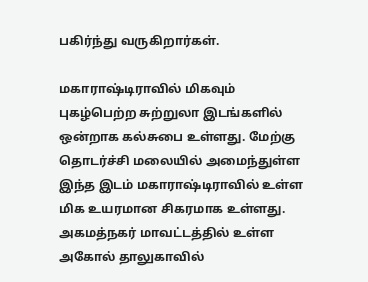பகிர்ந்து வருகிறார்கள்.

மகாராஷ்டிராவில் மிகவும் புகழ்பெற்ற சுற்றுலா இடங்களில் ஒன்றாக கல்சுபை உள்ளது. மேற்கு தொடர்ச்சி மலையில் அமைந்துள்ள இந்த இடம் மகாராஷ்டிராவில் உள்ள மிக உயரமான சிகரமாக உள்ளது. அகமத்நகர் மாவட்டத்தில் உள்ள அகோல் தாலுகாவில்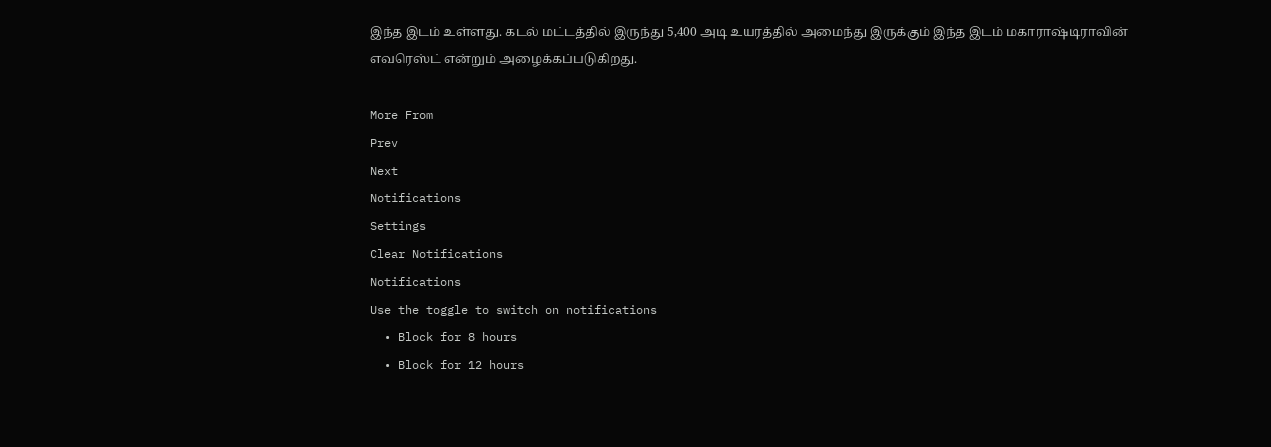இந்த இடம் உள்ளது. கடல் மட்டத்தில் இருந்து 5,400 அடி உயரத்தில் அமைந்து இருக்கும் இந்த இடம் மகாராஷ்டிராவின் எவரெஸ்ட் என்றும் அழைக்கப்படுகிறது.

More From
Prev
Next
Notifications
Settings
Clear Notifications
Notifications
Use the toggle to switch on notifications
  • Block for 8 hours
  • Block for 12 hours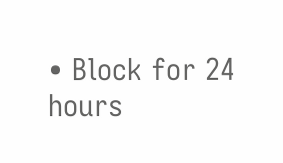• Block for 24 hours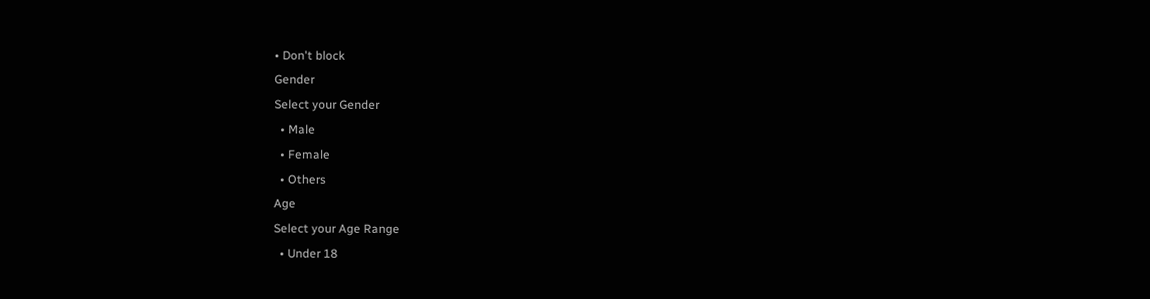• Don't block
Gender
Select your Gender
  • Male
  • Female
  • Others
Age
Select your Age Range
  • Under 18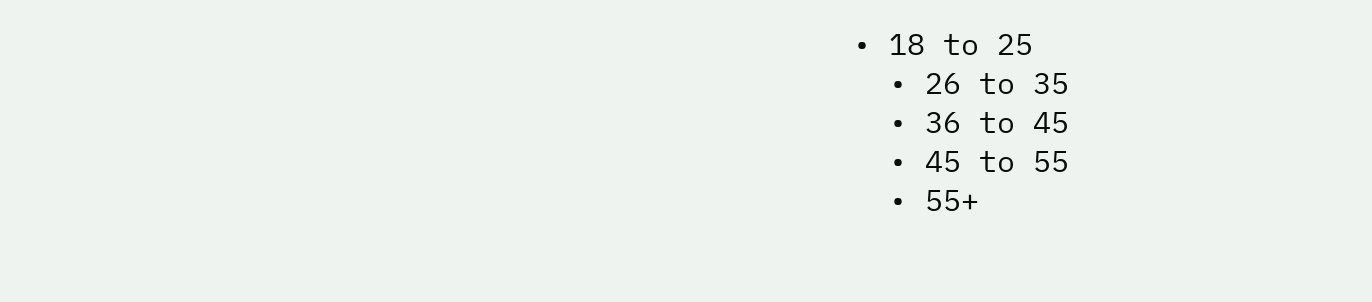• 18 to 25
  • 26 to 35
  • 36 to 45
  • 45 to 55
  • 55+